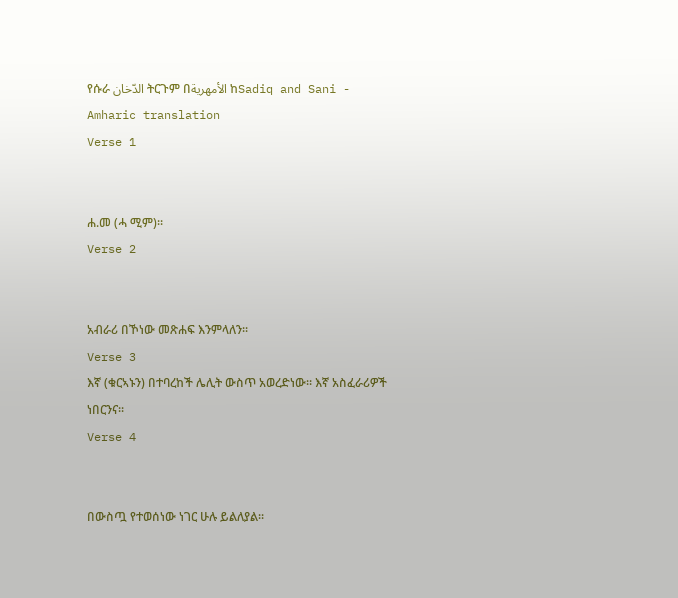የሱራ الدّخان ትርጉም በالأمهرية ከSadiq and Sani - Amharic translation
Verse 1


ሐ.መ (ሓ ሚም)፡፡
Verse 2


አብራሪ በኾነው መጽሐፍ እንምላለን፡፡
Verse 3
እኛ (ቁርኣኑን) በተባረከች ሌሊት ውስጥ አወረድነው፡፡ እኛ አስፈራሪዎች ነበርንና፡፡
Verse 4


በውስጧ የተወሰነው ነገር ሁሉ ይልለያል፡፡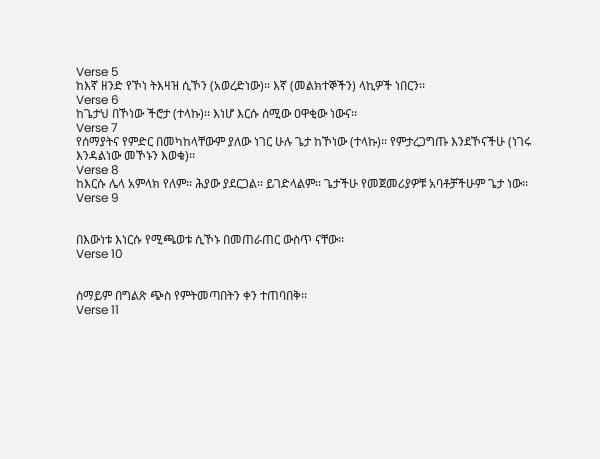Verse 5
ከእኛ ዘንድ የኾነ ትእዛዝ ሲኾን (አወረድነው)፡፡ እኛ (መልክተኞችን) ላኪዎች ነበርን፡፡
Verse 6
ከጌታህ በኾነው ችሮታ (ተላኩ)፡፡ እነሆ እርሱ ሰሚው ዐዋቂው ነውና፡፡
Verse 7
የሰማያትና የምድር በመካከላቸውም ያለው ነገር ሁሉ ጌታ ከኾነው (ተላኩ)፡፡ የምታረጋግጡ እንደኾናችሁ (ነገሩ እንዳልነው መኾኑን እወቁ)፡፡
Verse 8
ከእርሱ ሌላ አምላክ የለም፡፡ ሕያው ያደርጋል፡፡ ይገድላልም፡፡ ጌታችሁ የመጀመሪያዎቹ አባቶቻችሁም ጌታ ነው፡፡
Verse 9


በእውነቱ እነርሱ የሚጫወቱ ሲኾኑ በመጠራጠር ውስጥ ናቸው፡፡
Verse 10


ሰማይም በግልጽ ጭስ የምትመጣበትን ቀን ተጠባበቅ፡፡
Verse 11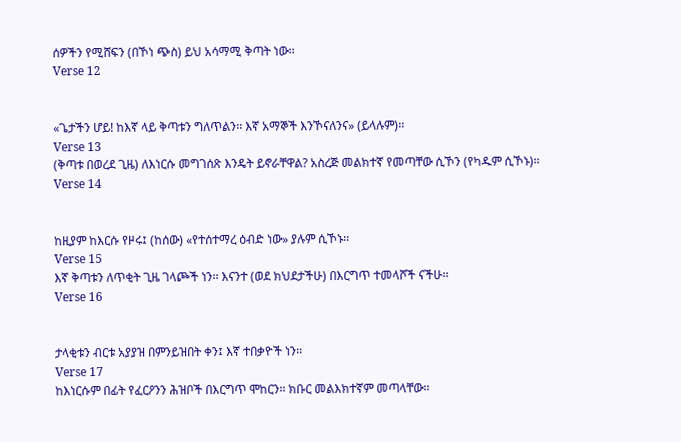ሰዎችን የሚሸፍን (በኾነ ጭስ) ይህ አሳማሚ ቅጣት ነው፡፡
Verse 12


«ጌታችን ሆይ! ከእኛ ላይ ቅጣቱን ግለጥልን፡፡ እኛ አማኞች እንኾናለንና» (ይላሉም)፡፡
Verse 13
(ቅጣቱ በወረደ ጊዜ) ለእነርሱ መግገሰጽ እንዴት ይኖራቸዋል? አስረጅ መልክተኛ የመጣቸው ሲኾን (የካዱም ሲኾኑ)፡፡
Verse 14


ከዚያም ከእርሱ የዞሩ፤ (ከሰው) «የተሰተማረ ዕብድ ነው» ያሉም ሲኾኑ፡፡
Verse 15
እኛ ቅጣቱን ለጥቂት ጊዜ ገላጮች ነን፡፡ እናንተ (ወደ ክህደታችሁ) በእርግጥ ተመላሾች ናችሁ፡፡
Verse 16


ታላቂቱን ብርቱ አያያዝ በምንይዝበት ቀን፤ እኛ ተበቃዮች ነን፡፡
Verse 17
ከእነርሱም በፊት የፈርዖንን ሕዝቦች በእርግጥ ሞከርን፡፡ ክቡር መልእክተኛም መጣላቸው፡፡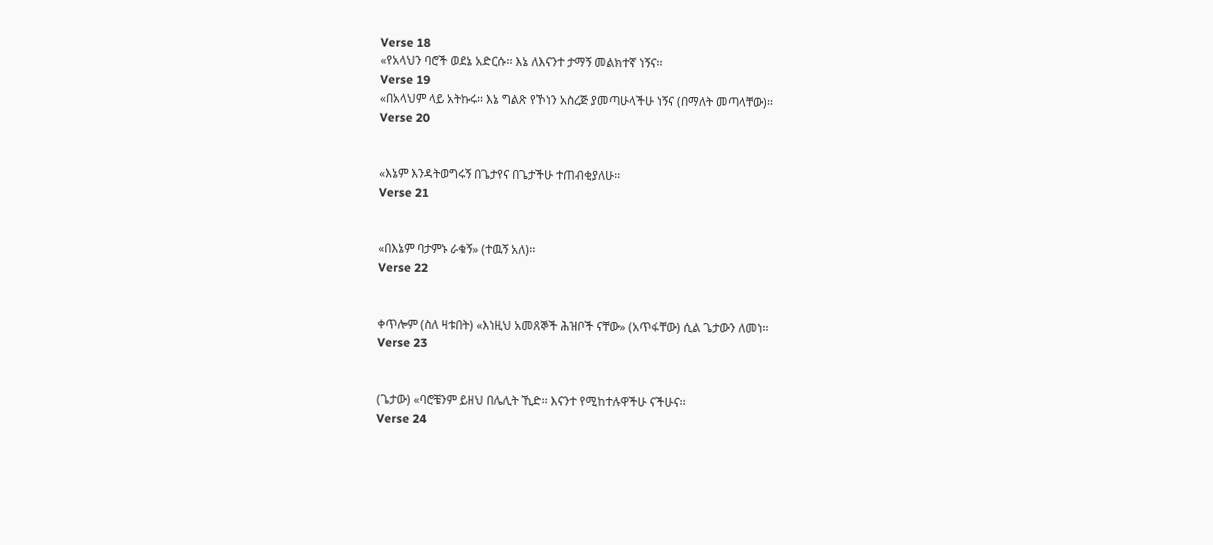Verse 18
«የአላህን ባሮች ወደኔ አድርሱ፡፡ እኔ ለእናንተ ታማኝ መልክተኛ ነኝና፡፡
Verse 19
«በአላህም ላይ አትኩሩ፡፡ እኔ ግልጽ የኾነን አስረጅ ያመጣሁላችሁ ነኝና (በማለት መጣላቸው)፡፡
Verse 20


«እኔም እንዳትወግሩኝ በጌታየና በጌታችሁ ተጠብቂያለሁ፡፡
Verse 21


«በእኔም ባታምኑ ራቁኝ» (ተዉኝ አለ)፡፡
Verse 22


ቀጥሎም (ስለ ዛቱበት) «እነዚህ አመጸኞች ሕዝቦች ናቸው» (አጥፋቸው) ሲል ጌታውን ለመነ፡፡
Verse 23


(ጌታው) «ባሮቼንም ይዘህ በሌሊት ኺድ፡፡ እናንተ የሚከተሉዋችሁ ናችሁና፡፡
Verse 24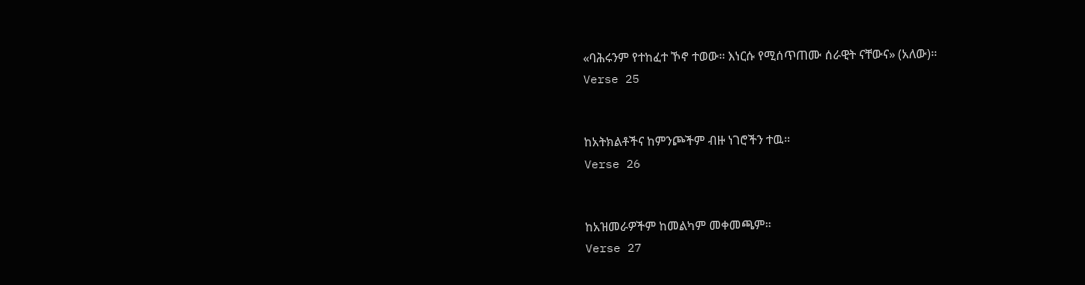«ባሕሩንም የተከፈተ ኾኖ ተወው፡፡ እነርሱ የሚሰጥጠሙ ሰራዊት ናቸውና» (አለው)፡፡
Verse 25


ከአትክልቶችና ከምንጮችም ብዙ ነገሮችን ተዉ፡፡
Verse 26


ከአዝመራዎችም ከመልካም መቀመጫም፡፡
Verse 27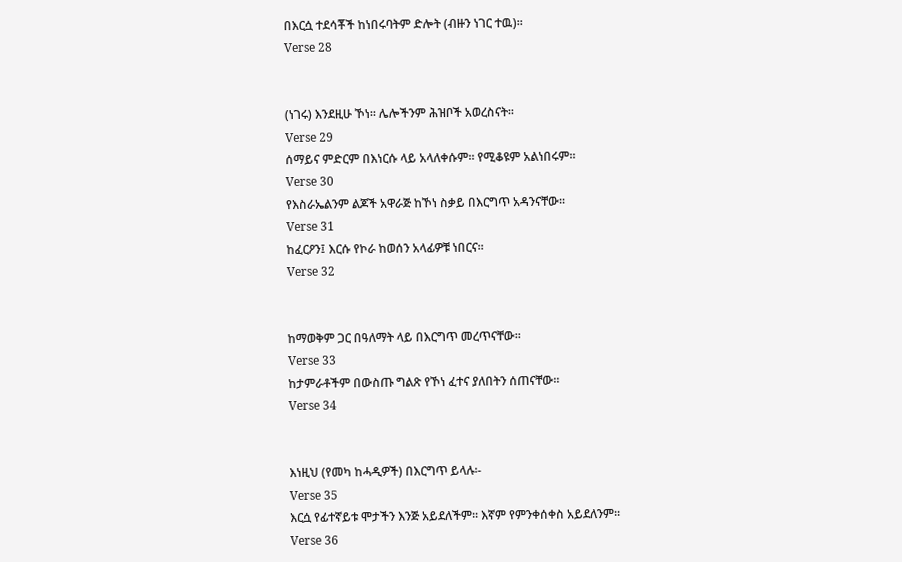በእርሷ ተደሳቾች ከነበሩባትም ድሎት (ብዙን ነገር ተዉ)፡፡
Verse 28


(ነገሩ) እንደዚሁ ኾነ፡፡ ሌሎችንም ሕዝቦች አወረስናት፡፡
Verse 29
ሰማይና ምድርም በእነርሱ ላይ አላለቀሱም፡፡ የሚቆዩም አልነበሩም፡፡
Verse 30
የእስራኤልንም ልጆች አዋራጅ ከኾነ ስቃይ በእርግጥ አዳንናቸው፡፡
Verse 31
ከፈርዖን፤ እርሱ የኮራ ከወሰን አላፊዎቹ ነበርና፡፡
Verse 32


ከማወቅም ጋር በዓለማት ላይ በእርግጥ መረጥናቸው፡፡
Verse 33
ከታምራቶችም በውስጡ ግልጽ የኾነ ፈተና ያለበትን ሰጠናቸው፡፡
Verse 34


እነዚህ (የመካ ከሓዲዎች) በእርግጥ ይላሉ፡-
Verse 35
እርሷ የፊተኛይቱ ሞታችን እንጅ አይደለችም፡፡ እኛም የምንቀሰቀስ አይደለንም፡፡
Verse 36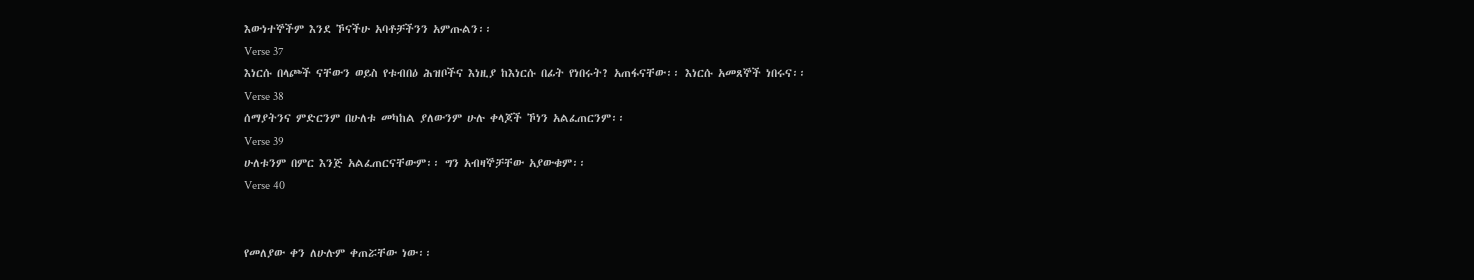እውነተኞችም እንደ ኾናችሁ አባቶቻችንን አምጡልን፡፡
Verse 37
እነርሱ በላጮች ናቸውን ወይስ የቱብበዕ ሕዝቦችና እነዚያ ከእነርሱ በፊት የነበሩት? አጠፋናቸው፡፡ እነርሱ አመጸኞች ነበሩና፡፡
Verse 38
ሰማያትንና ምድርንም በሁለቱ መካከል ያለውንም ሁሉ ቀላጆች ኾነን አልፈጠርንም፡፡
Verse 39
ሁለቱንም በምር እንጅ አልፈጠርናቸውም፡፡ ግን አብዛኞቻቸው አያውቁም፡፡
Verse 40


የመለያው ቀን ለሁሉም ቀጠሯቸው ነው፡፡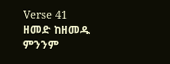Verse 41
ዘመድ ከዘመዱ ምንንም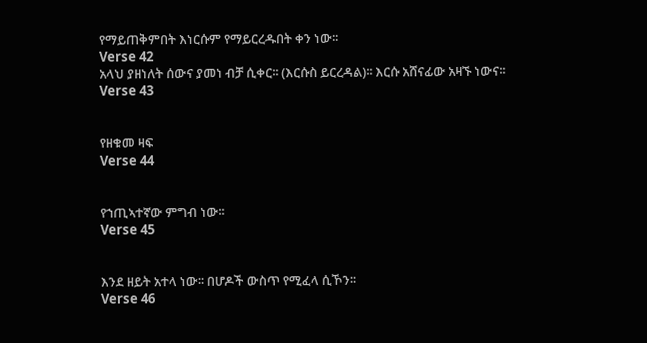የማይጠቅምበት እነርሱም የማይርረዱበት ቀን ነው፡፡
Verse 42
አላህ ያዘነለት ሰውና ያመነ ብቻ ሲቀር፡፡ (እርሱስ ይርረዳል)፡፡ እርሱ አሸናፊው አዛኙ ነውና፡፡
Verse 43


የዘቁመ ዛፍ
Verse 44


የኀጢኣተኛው ምግብ ነው፡፡
Verse 45


እንደ ዘይት አተላ ነው፡፡ በሆዶች ውስጥ የሚፈላ ሲኾን፡፡
Verse 46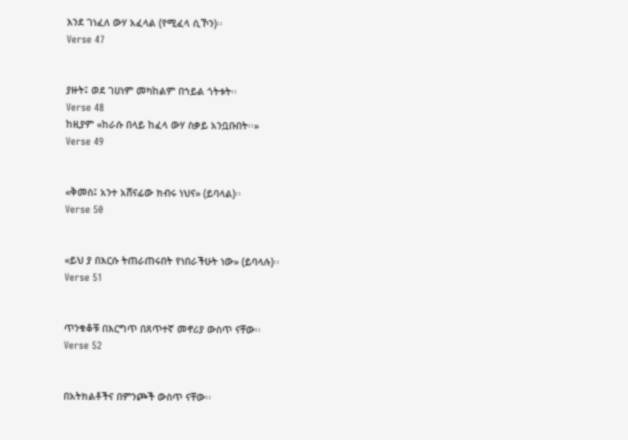እንደ ገነፈለ ውሃ አፈላል (የሚፈላ ሲኾን)፡፡
Verse 47


ያዙት፤ ወደ ገሀነም መካከልም በኀይል ጎትቱት፡፡
Verse 48
ከዚያም «ከራሱ በላይ ከፈላ ውሃ ስቃይ አንቧቡበት፡፡»
Verse 49


«ቅመስ፤ አንተ አሸናፊው ክብሩ ነህና» (ይባላል)፡፡
Verse 50


«ይህ ያ በእርሱ ትጠራጠሩበት የነበራችሁት ነው» (ይባላሉ)፡፡
Verse 51


ጥንቁቆቹ በእርግጥ በጸጥተኛ መኖሪያ ውስጥ ናቸው፡፡
Verse 52


በአትክልቶችና በምንጮች ውስጥ ናቸው፡፡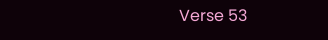Verse 53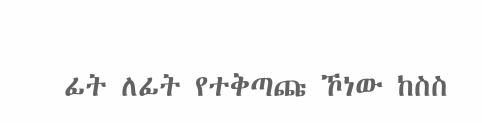ፊት ለፊት የተቅጣጩ ኾነው ከስስ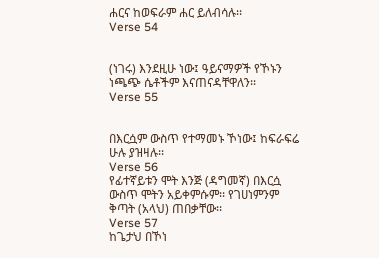ሐርና ከወፍራም ሐር ይለብሳሉ፡፡
Verse 54


(ነገሩ) እንደዚሁ ነው፤ ዓይናማዎች የኾኑን ነጫጭ ሴቶችም እናጠናዳቸዋለን፡፡
Verse 55


በእርሷም ውስጥ የተማመኑ ኾነው፤ ከፍራፍሬ ሁሉ ያዝዛሉ፡፡
Verse 56
የፊተኛይቱን ሞት እንጅ (ዳግመኛ) በእርሷ ውስጥ ሞትን አይቀምሱም፡፡ የገሀነምንም ቅጣት (አላህ) ጠበቃቸው፡፡
Verse 57
ከጌታህ በኾነ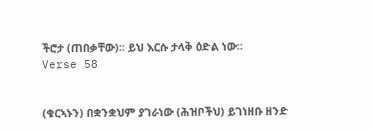ችሮታ (ጠበቃቸው)፡፡ ይህ እርሱ ታላቅ ዕድል ነው፡፡
Verse 58


(ቁርኣኑን) በቋንቋህም ያገራነው (ሕዝቦችህ) ይገነዘቡ ዘንድ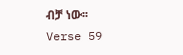ብቻ ነው፡፡
Verse 59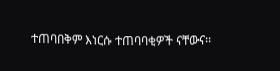ተጠባበቅም እነርሱ ተጠባባቂዎች ናቸውና፡፡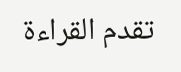تقدم القراءة